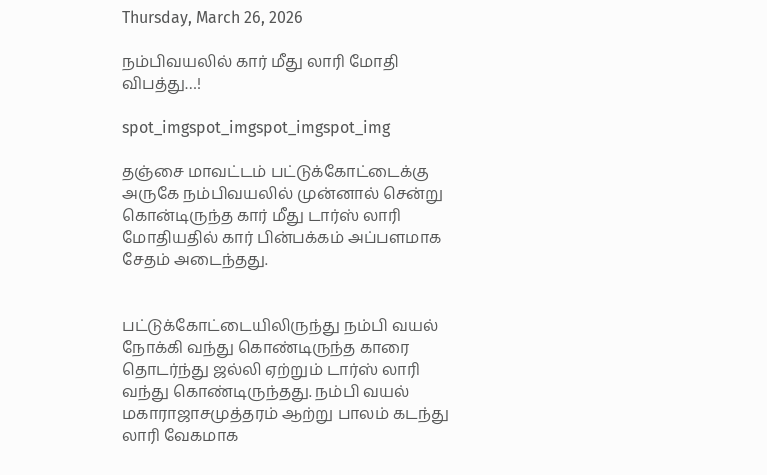Thursday, March 26, 2026

நம்பிவயலில் கார் மீது லாரி மோதி விபத்து…!

spot_imgspot_imgspot_imgspot_img

தஞ்சை மாவட்டம் பட்டுக்கோட்டைக்கு அருகே நம்பிவயலில் முன்னால் சென்று கொன்டிருந்த கார் மீது டார்ஸ் லாரி மோதியதில் கார் பின்பக்கம் அப்பளமாக சேதம் அடைந்தது.


பட்டுக்கோட்டையிலிருந்து நம்பி வயல் நோக்கி வந்து கொண்டிருந்த காரை தொடர்ந்து ஜல்லி ஏற்றும் டார்ஸ் லாரி வந்து கொண்டிருந்தது. நம்பி வயல் மகாராஜாசமுத்தரம் ஆற்று பாலம் கடந்து லாரி வேகமாக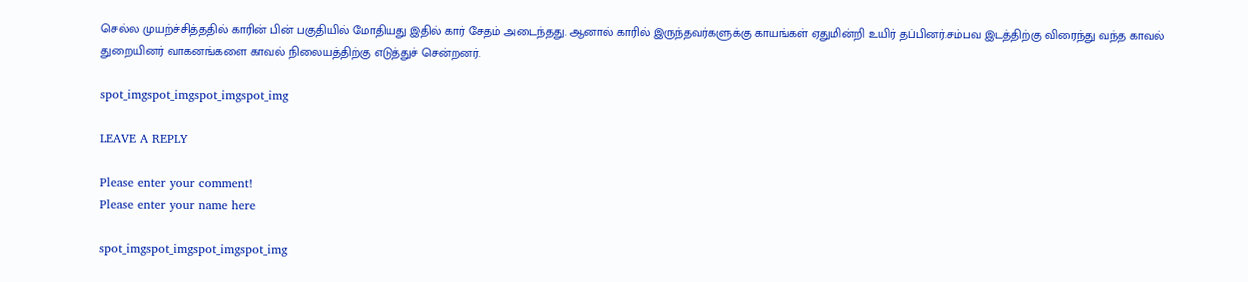செல்ல முயற்ச்சித்ததில் காரின் பின் பகுதியில் மோதியது இதில் கார் சேதம் அடைந்தது. ஆனால் காரில் இருந்தவர்களுக்கு காயங்கள் ஏதுமின்றி உயிர் தப்பினர்.சம்பவ இடத்திற்கு விரைந்து வந்த காவல் துறையினர் வாகனங்களை காவல் நிலையத்திற்கு எடுத்துச் சென்றனர்.

spot_imgspot_imgspot_imgspot_img

LEAVE A REPLY

Please enter your comment!
Please enter your name here

spot_imgspot_imgspot_imgspot_img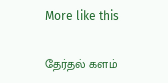More like this

தேர்தல் களம்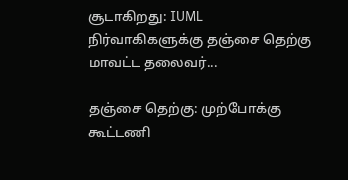சூடாகிறது: IUML நிர்வாகிகளுக்கு தஞ்சை தெற்கு மாவட்ட தலைவர்...

தஞ்சை தெற்கு: முற்போக்கு கூட்டணி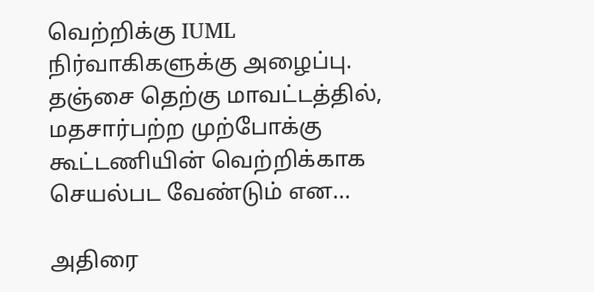வெற்றிக்கு IUML நிர்வாகிகளுக்கு அழைப்பு. தஞ்சை தெற்கு மாவட்டத்தில், மதசார்பற்ற முற்போக்கு கூட்டணியின் வெற்றிக்காக செயல்பட வேண்டும் என...

அதிரை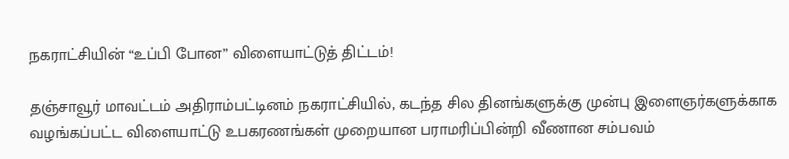நகராட்சியின் “உப்பி போன” விளையாட்டுத் திட்டம்!

தஞ்சாவூர் மாவட்டம் அதிராம்பட்டினம் நகராட்சியில், கடந்த சில தினங்களுக்கு முன்பு இளைஞர்களுக்காக வழங்கப்பட்ட விளையாட்டு உபகரணங்கள் முறையான பராமரிப்பின்றி வீணான சம்பவம்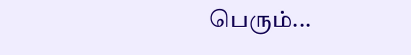பெரும்...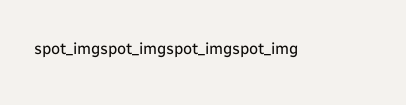spot_imgspot_imgspot_imgspot_img